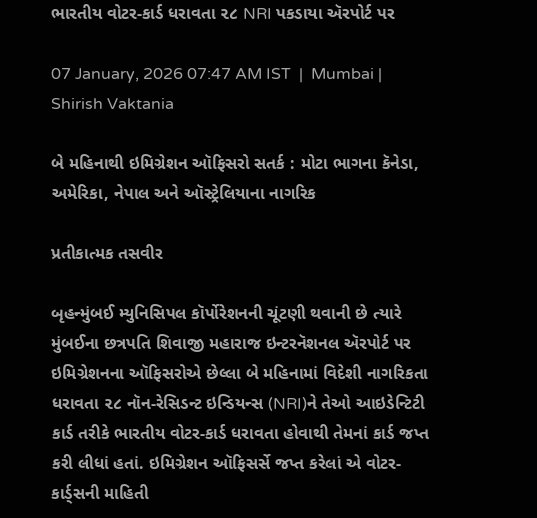ભારતીય વોટર-કાર્ડ ધરાવતા ૨૮ NRI પકડાયા ઍરપોર્ટ પર

07 January, 2026 07:47 AM IST  |  Mumbai | Shirish Vaktania

બે મહિનાથી ઇમિગ્રેશન ઑફિસરો સતર્ક : મોટા ભાગના કૅનેડા, અમેરિકા, નેપાલ અને ઑસ્ટ્રેલિયાના નાગરિક

પ્રતીકાત્મક તસવીર

બૃહન્મુંબઈ મ્યુનિસિપલ કૉર્પોરેશનની ચૂંટણી થવાની છે ત્યારે મુંબઈના છત્રપતિ શિવાજી મહારાજ ઇન્ટરનૅશનલ ઍરપોર્ટ પર ઇમિગ્રેશનના ઑફિસરોએ છેલ્લા બે મહિનામાં વિદેશી નાગરિકતા ધરાવતા ૨૮ નૉન-રેસિડન્ટ ઇન્ડિયન્સ (NRI)ને તેઓ આઇડેન્ટિટી કાર્ડ તરીકે ભારતીય વોટર-કાર્ડ ધરાવતા હોવાથી તેમનાં કાર્ડ જપ્ત કરી લીધાં હતાં. ઇમિગ્રેશન ઑફિસર્સે જપ્ત કરેલાં એ વોટર-કાર્ડ્સની માહિતી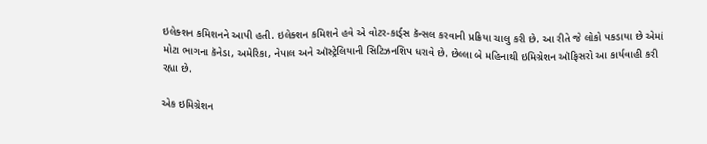ઇલેક્શન કમિશનને આપી હતી. ઇલેક્શન કમિશને હવે એ વોટર-કાર્ડ્સ કૅન્સલ કરવાની પ્રક્રિયા ચાલુ કરી છે. આ રીતે જે લોકો પકડાયા છે એમાં મોટા ભાગના કૅનેડા, અમેરિકા, નેપાલ અને ઑસ્ટ્રેલિયાની સિટિઝનશિપ ધરાવે છે. છેલ્લા બે મહિનાથી ઇમિગ્રેશન ઑફિસરો આ કાર્યવાહી કરી રહ્યા છે.

એક ઇમિગ્રેશન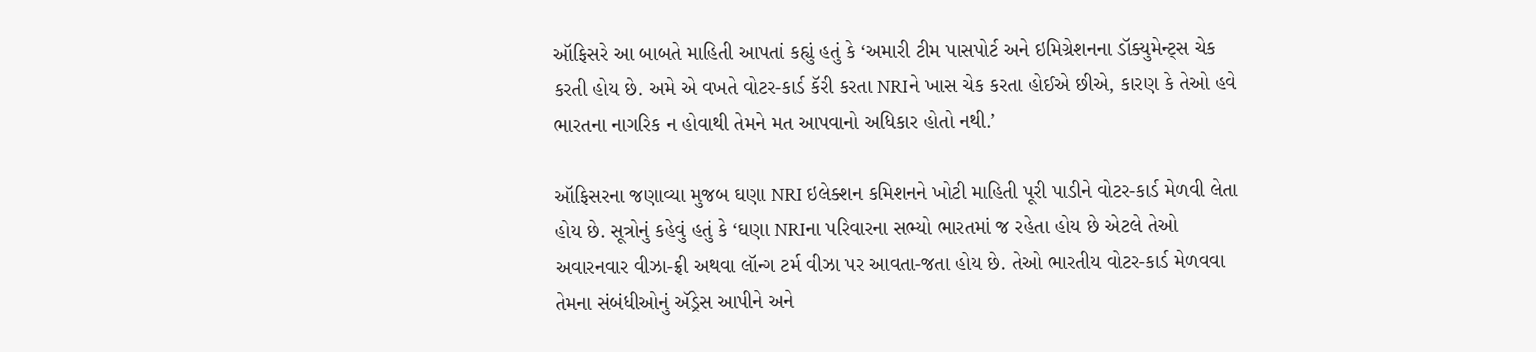ઑફિસરે આ બાબતે માહિતી આપતાં કહ્યું હતું કે ‘અમારી ટીમ પાસપોર્ટ અને ઇમિગ્રેશનના ડૉક્યુમેન્ટ્સ ચેક કરતી હોય છે. અમે એ વખતે વોટર-કાર્ડ કૅરી કરતા NRIને ખાસ ચેક કરતા હોઈએ છીએ, કારણ કે તેઓ હવે ભારતના નાગરિક ન હોવાથી તેમને મત આપવાનો અધિકાર હોતો નથી.’

ઑફિસરના જણાવ્યા મુજબ ઘણા NRI ઇલેક્શન કમિશનને ખોટી માહિતી પૂરી પાડીને વોટર-કાર્ડ મેળવી લેતા હોય છે. સૂત્રોનું કહેવું હતું કે ‘ઘણા NRIના પરિવારના સભ્યો ભારતમાં જ રહેતા હોય છે એટલે તેઓ અવારનવાર વીઝા-ફ્રી અથવા લૉન્ગ ટર્મ વીઝા પર આવતા-જતા હોય છે. તેઓ ભારતીય વોટર-કાર્ડ મેળવવા તેમના સંબંધીઓનું ઍડ્રેસ આપીને અને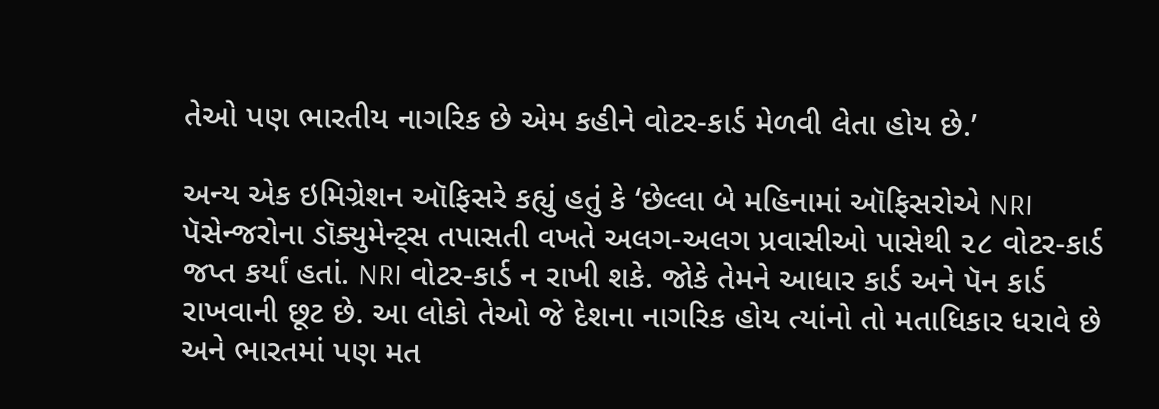તેઓ પણ ભારતીય નાગરિક છે એમ કહીને વોટર-કાર્ડ મેળવી લેતા હોય છે.’

અન્ય એક ઇમિગ્રેશન ઑફિસરે કહ્યું હતું કે ‘છેલ્લા બે મહિનામાં ઑફિસરોએ NRI પૅસેન્જરોના ડૉક્યુમેન્ટ્સ તપાસતી વખતે અલગ-અલગ પ્રવાસીઓ પાસેથી ૨૮ વોટર-કાર્ડ જપ્ત કર્યાં હતાં. NRI વોટર-કાર્ડ ન રાખી શકે. જોકે તેમને આધાર કાર્ડ અને પૅન કાર્ડ રાખવાની છૂટ છે. આ લોકો તેઓ જે દેશના નાગરિક હોય ત્યાંનો તો મતાધિકાર ધરાવે છે અને ભારતમાં પણ મત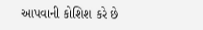આપવાની કોશિશ કરે છે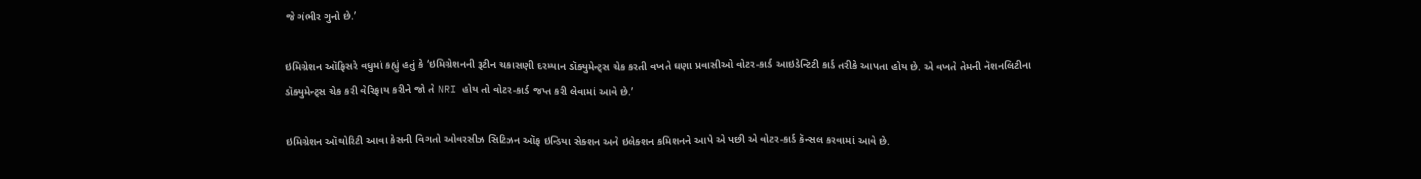જે ગંભીર ગુનો છે.’

ઇમિગ્રેશન ઑફિસરે વધુમાં કહ્યું હતું કે ‘ઇમિગ્રેશનની રૂટીન ચકાસણી દરમ્યાન ડૉક્યુમેન્ટ્સ ચેક કરતી વખતે ઘણા પ્રવાસીઓ વોટર-કાર્ડ આઇડેન્ટિટી કાર્ડ તરીકે આપતા હોય છે. એ વખતે તેમની નૅશનલિટીના ડૉક્યુમેન્ટ્સ ચેક કરી વેરિફાય કરીને જો તે NRI હોય તો વોટર-કાર્ડ જપ્ત કરી લેવામાં આવે છે.’

ઇમિગ્રેશન ઑથોરિટી આવા કેસની વિગતો ઓવરસીઝ સિટિઝન ઑફ ઇન્ડિયા સેક્શન અને ઇલેક્શન કમિશનને આપે એ પછી એ વોટર-કાર્ડ કૅન્સલ કરવામાં આવે છે.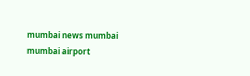mumbai news mumbai mumbai airport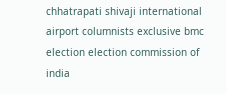chhatrapati shivaji international airport columnists exclusive bmc election election commission of india